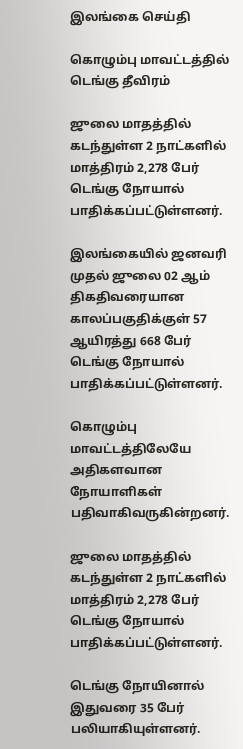இலங்கை செய்தி

கொழும்பு மாவட்டத்தில் டெங்கு தீவிரம்

ஜுலை மாதத்தில் கடந்துள்ள 2 நாட்களில் மாத்திரம் 2,278 பேர் டெங்கு நோயால் பாதிக்கப்பட்டுள்ளனர்.

இலங்கையில் ஜனவரி முதல் ஜுலை 02 ஆம் திகதிவரையான காலப்பகுதிக்குள் 57 ஆயிரத்து 668 பேர் டெங்கு நோயால் பாதிக்கப்பட்டுள்ளனர்.

கொழும்பு மாவட்டத்திலேயே அதிகளவான நோயாளிகள் பதிவாகிவருகின்றனர்.

ஜுலை மாதத்தில் கடந்துள்ள 2 நாட்களில் மாத்திரம் 2,278 பேர் டெங்கு நோயால் பாதிக்கப்பட்டுள்ளனர்.

டெங்கு நோயினால் இதுவரை 35 பேர் பலியாகியுள்ளனர்.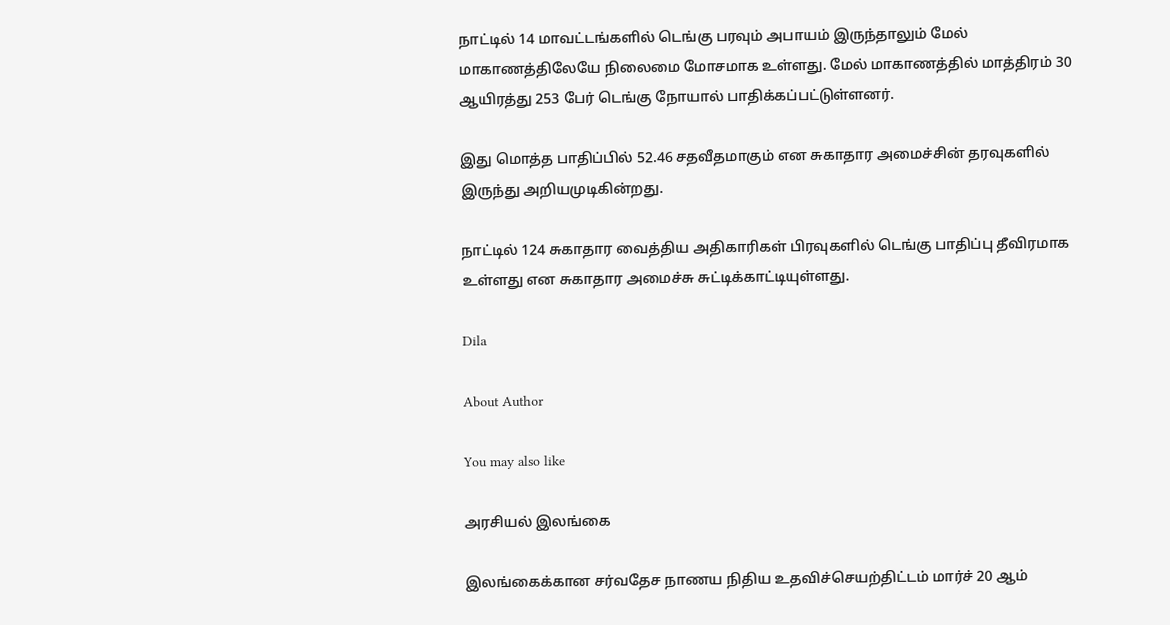நாட்டில் 14 மாவட்டங்களில் டெங்கு பரவும் அபாயம் இருந்தாலும் மேல் மாகாணத்திலேயே நிலைமை மோசமாக உள்ளது. மேல் மாகாணத்தில் மாத்திரம் 30 ஆயிரத்து 253 பேர் டெங்கு நோயால் பாதிக்கப்பட்டுள்ளனர்.

இது மொத்த பாதிப்பில் 52.46 சதவீதமாகும் என சுகாதார அமைச்சின் தரவுகளில் இருந்து அறியமுடிகின்றது.

நாட்டில் 124 சுகாதார வைத்திய அதிகாரிகள் பிரவுகளில் டெங்கு பாதிப்பு தீவிரமாக உள்ளது என சுகாதார அமைச்சு சுட்டிக்காட்டியுள்ளது.

Dila

About Author

You may also like

அரசியல் இலங்கை

இலங்கைக்கான சர்வதேச நாணய நிதிய உதவிச்செயற்திட்டம் மார்ச் 20 ஆம்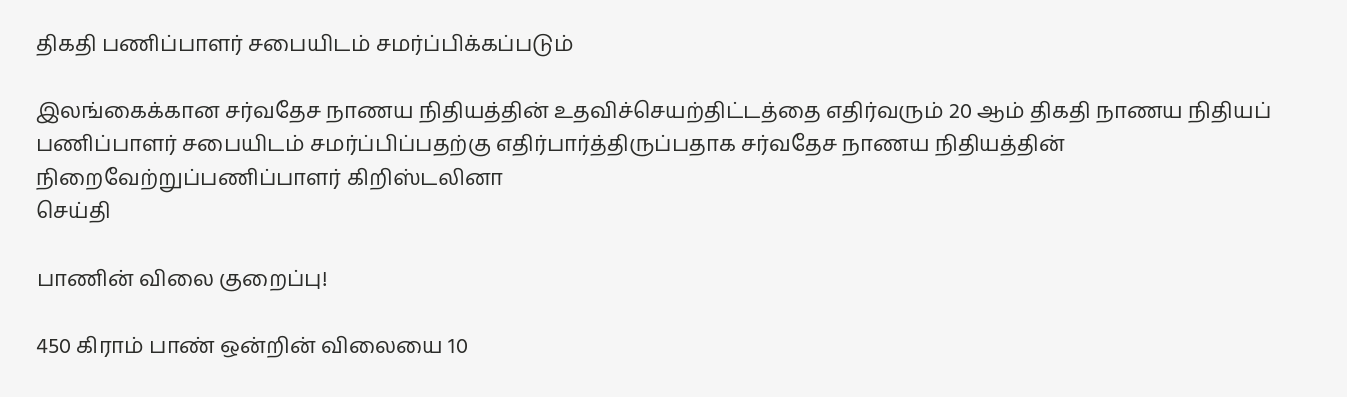திகதி பணிப்பாளர் சபையிடம் சமர்ப்பிக்கப்படும்

இலங்கைக்கான சர்வதேச நாணய நிதியத்தின் உதவிச்செயற்திட்டத்தை எதிர்வரும் 20 ஆம் திகதி நாணய நிதியப் பணிப்பாளர் சபையிடம் சமர்ப்பிப்பதற்கு எதிர்பார்த்திருப்பதாக சர்வதேச நாணய நிதியத்தின் நிறைவேற்றுப்பணிப்பாளர் கிறிஸ்டலினா
செய்தி

பாணின் விலை குறைப்பு!

450 கிராம் பாண் ஒன்றின் விலையை 10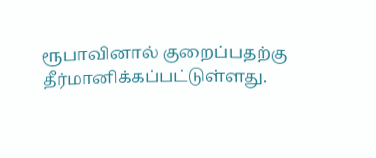ரூபாவினால் குறைப்பதற்கு தீர்மானிக்கப்பட்டுள்ளது.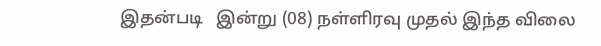இதன்படி   இன்று (08) நள்ளிரவு முதல் இந்த விலை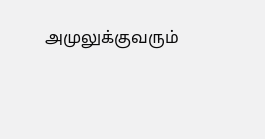அமுலுக்குவரும்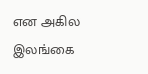என அகில இலங்கை